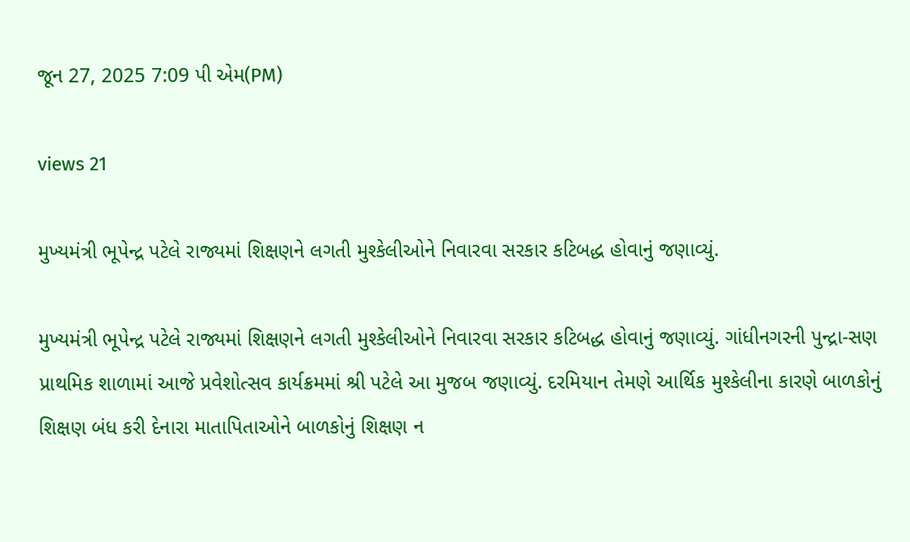જૂન 27, 2025 7:09 પી એમ(PM)

views 21

મુખ્યમંત્રી ભૂપેન્દ્ર પટેલે રાજ્યમાં શિક્ષણને લગતી મુશ્કેલીઓને નિવારવા સરકાર કટિબદ્ધ હોવાનું જણાવ્યું.

મુખ્યમંત્રી ભૂપેન્દ્ર પટેલે રાજ્યમાં શિક્ષણને લગતી મુશ્કેલીઓને નિવારવા સરકાર કટિબદ્ધ હોવાનું જણાવ્યું. ગાંધીનગરની પુન્દ્રા-સણ પ્રાથમિક શાળામાં આજે પ્રવેશોત્સવ કાર્યક્રમમાં શ્રી પટેલે આ મુજબ જણાવ્યું. દરમિયાન તેમણે આર્થિક મુશ્કેલીના કારણે બાળકોનું શિક્ષણ બંધ કરી દેનારા માતાપિતાઓને બાળકોનું શિક્ષણ ન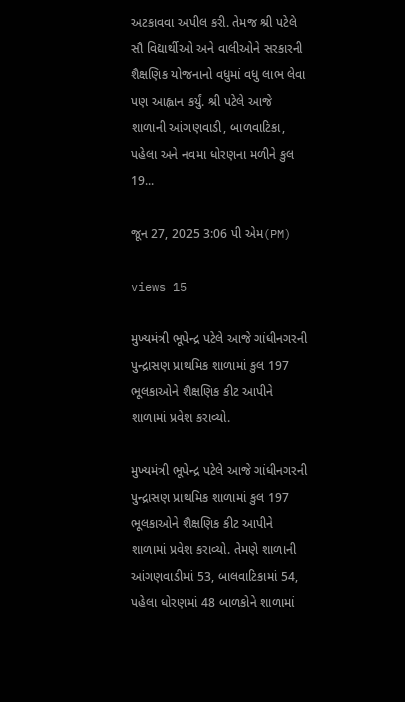અટકાવવા અપીલ કરી. તેમજ શ્રી પટેલે સૌ વિદ્યાર્થીઓ અને વાલીઓને સરકારની શૈક્ષણિક યોજનાનો વધુમાં વધુ લાભ લેવા પણ આહ્વાન કર્યું. શ્રી પટેલે આજે શાળાની આંગણવાડી, બાળવાટિકા, પહેલા અને નવમા ધોરણના મળીને કુલ 19...

જૂન 27, 2025 3:06 પી એમ(PM)

views 15

મુખ્યમંત્રી ભૂપેન્દ્ર પટેલે આજે ગાંધીનગરની પુન્દ્રાસણ પ્રાથમિક શાળામાં કુલ 197 ભૂલકાઓને શૈક્ષણિક કીટ આપીને શાળામાં પ્રવેશ કરાવ્યો.

મુખ્યમંત્રી ભૂપેન્દ્ર પટેલે આજે ગાંધીનગરની પુન્દ્રાસણ પ્રાથમિક શાળામાં કુલ 197 ભૂલકાઓને શૈક્ષણિક કીટ આપીને શાળામાં પ્રવેશ કરાવ્યો. તેમણે શાળાની આંગણવાડીમાં 53, બાલવાટિકામાં 54, પહેલા ધોરણમાં 48 બાળકોને શાળામાં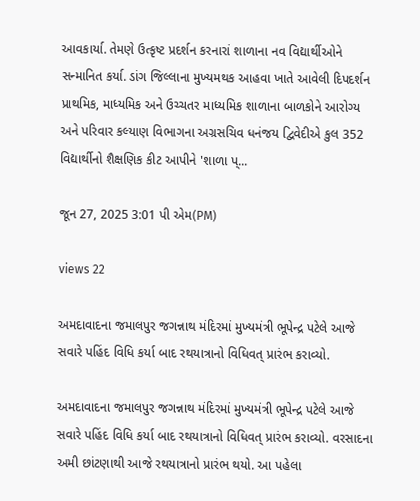આવકાર્યા. તેમણે ઉત્કૃષ્ટ પ્રદર્શન કરનારાં શાળાના નવ વિદ્યાર્થીઓને સન્માનિત કર્યા. ડાંગ જિલ્લાના મુખ્યમથક આહવા ખાતે આવેલી દિપદર્શન પ્રાથમિક, માધ્યમિક અને ઉચ્ચતર માધ્યમિક શાળાના બાળકોને આરોગ્ય અને પરિવાર કલ્યાણ વિભાગના અગ્રસચિવ ધનંજય દ્વિવેદીએ કુલ 352 વિદ્યાર્થીનો શૈક્ષણિક કીટ આપીને 'શાળા પ્...

જૂન 27, 2025 3:01 પી એમ(PM)

views 22

અમદાવાદના જમાલપુર જગન્નાથ મંદિરમાં મુખ્યમંત્રી ભૂપેન્દ્ર પટેલે આજે સવારે પહિંદ વિધિ કર્યા બાદ રથયાત્રાનો વિધિવત્ પ્રારંભ કરાવ્યો.

અમદાવાદના જમાલપુર જગન્નાથ મંદિરમાં મુખ્યમંત્રી ભૂપેન્દ્ર પટેલે આજે સવારે પહિંદ વિધિ કર્યા બાદ રથયાત્રાનો વિધિવત્ પ્રારંભ કરાવ્યો. વરસાદના અમી છાંટણાથી આજે રથયાત્રાનો પ્રારંભ થયો. આ પહેલા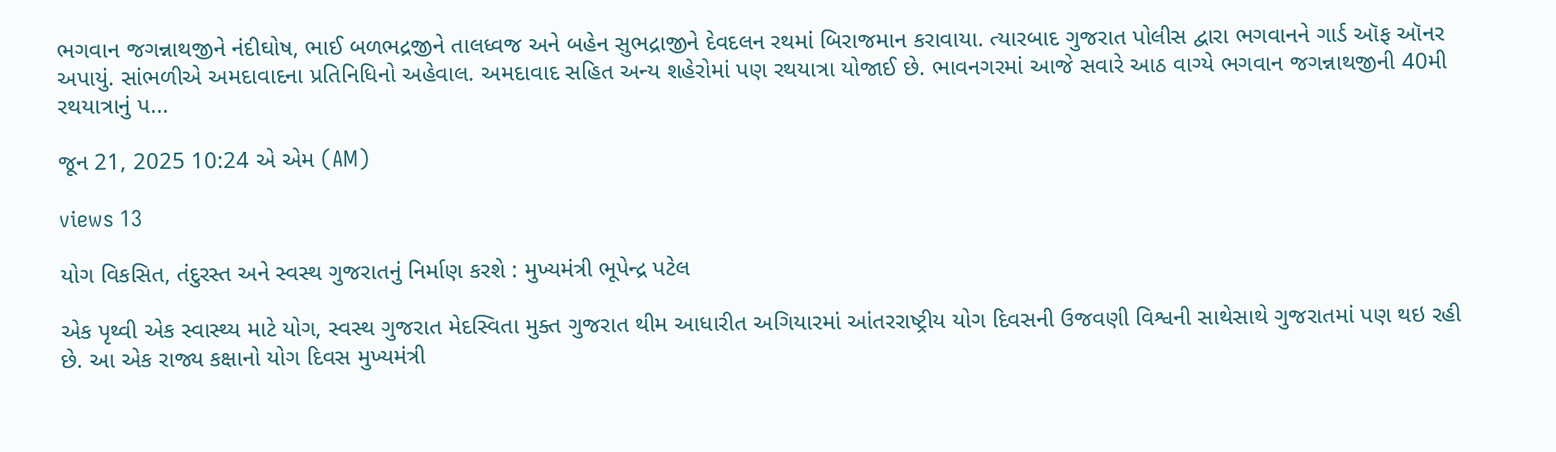ભગવાન જગન્નાથજીને નંદીઘોષ, ભાઈ બળભદ્રજીને તાલધ્વજ અને બહેન સુભદ્રાજીને દેવદલન રથમાં બિરાજમાન કરાવાયા. ત્યારબાદ ગુજરાત પોલીસ દ્વારા ભગવાનને ગાર્ડ ઑફ ઑનર અપાયું. સાંભળીએ અમદાવાદના પ્રતિનિધિનો અહેવાલ. અમદાવાદ સહિત અન્ય શહેરોમાં પણ રથયાત્રા યોજાઈ છે. ભાવનગરમાં આજે સવારે આઠ વાગ્યે ભગવાન જગન્નાથજીની 40મી રથયાત્રાનું પ...

જૂન 21, 2025 10:24 એ એમ (AM)

views 13

યોગ વિકસિત, તંદુરસ્ત અને સ્વસ્થ ગુજરાતનું નિર્માણ કરશે : મુખ્યમંત્રી ભૂપેન્દ્ર પટેલ

એક પૃથ્વી એક સ્વાસ્થ્ય માટે યોગ, સ્વસ્થ ગુજરાત મેદસ્વિતા મુક્ત ગુજરાત થીમ આધારીત અગિયારમાં આંતરરાષ્ટ્રીય યોગ દિવસની ઉજવણી વિશ્વની સાથેસાથે ગુજરાતમાં પણ થઇ રહી છે. આ એક રાજ્ય કક્ષાનો યોગ દિવસ મુખ્યમંત્રી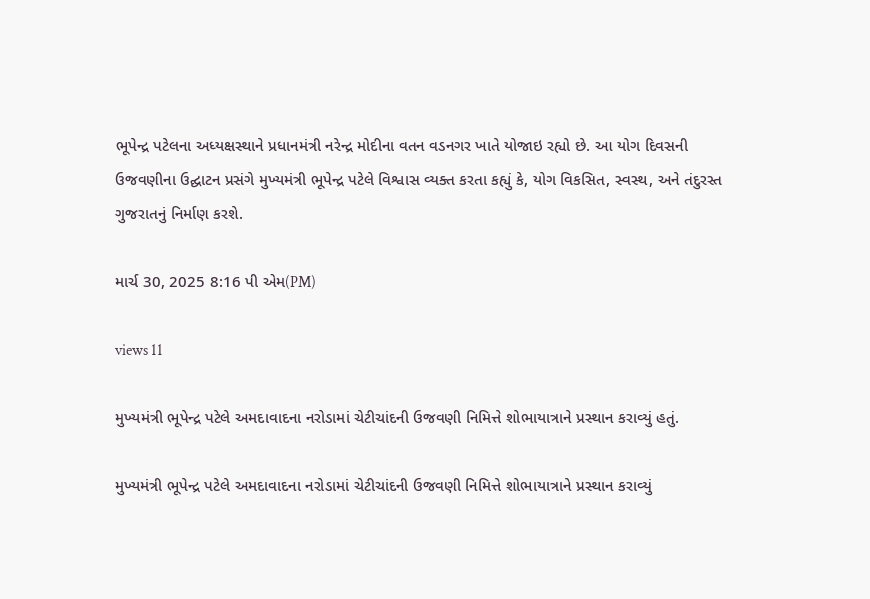ભૂપેન્દ્ર પટેલના અધ્યક્ષસ્થાને પ્રધાનમંત્રી નરેન્દ્ર મોદીના વતન વડનગર ખાતે યોજાઇ રહ્યો છે. આ યોગ દિવસની ઉજવણીના ઉદ્ઘાટન પ્રસંગે મુખ્યમંત્રી ભૂપેન્દ્ર પટેલે વિશ્વાસ વ્યક્ત કરતા કહ્યું કે, યોગ વિકસિત, સ્વસ્થ, અને તંદુરસ્ત ગુજરાતનું નિર્માણ કરશે.

માર્ચ 30, 2025 8:16 પી એમ(PM)

views 11

મુખ્યમંત્રી ભૂપેન્દ્ર પટેલે અમદાવાદના નરોડામાં ચેટીચાંદની ઉજવણી નિમિત્તે શોભાયાત્રાને પ્રસ્થાન કરાવ્યું હતું.

મુખ્યમંત્રી ભૂપેન્દ્ર પટેલે અમદાવાદના નરોડામાં ચેટીચાંદની ઉજવણી નિમિત્તે શોભાયાત્રાને પ્રસ્થાન કરાવ્યું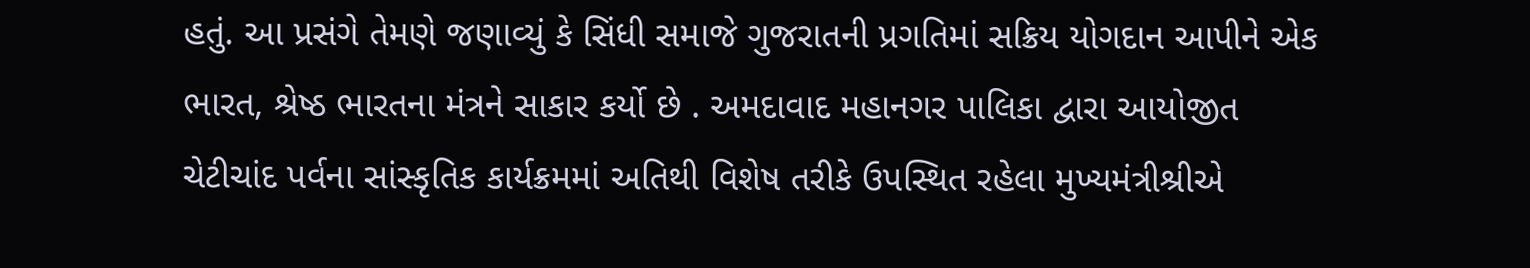હતું. આ પ્રસંગે તેમણે જણાવ્યું કે સિંધી સમાજે ગુજરાતની પ્રગતિમાં સક્રિય યોગદાન આપીને એક ભારત, શ્રેષ્ઠ ભારતના મંત્રને સાકાર કર્યો છે . અમદાવાદ મહાનગર પાલિકા દ્વારા આયોજીત ચેટીચાંદ પર્વના સાંસ્કૃતિક કાર્યક્રમમાં અતિથી વિશેષ તરીકે ઉપસ્થિત રહેલા મુખ્યમંત્રીશ્રીએ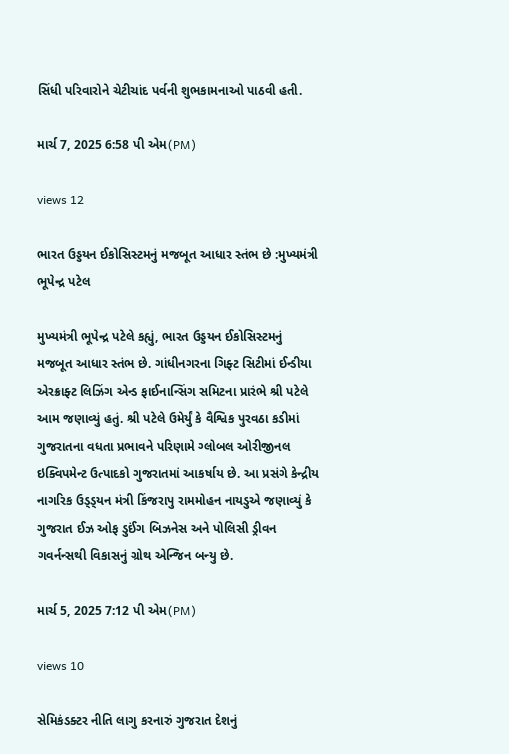સિંધી પરિવારોને ચેટીચાંદ પર્વની શુભકામનાઓ પાઠવી હતી.

માર્ચ 7, 2025 6:58 પી એમ(PM)

views 12

ભારત ઉડ્ડયન ઈકોસિસ્ટમનું મજબૂત આધાર સ્તંભ છે :મુખ્યમંત્રી ભૂપેન્દ્ર પટેલ

મુખ્યમંત્રી ભૂપેન્દ્ર પટેલે કહ્યું, ભારત ઉડ્ડયન ઈકોસિસ્ટમનું મજબૂત આધાર સ્તંભ છે. ગાંધીનગરના ગિફ્ટ સિટીમાં ઈન્ડીયા એરક્રાફ્ટ લિઝિંગ એન્ડ ફાઈનાન્સિંગ સમિટના પ્રારંભે શ્રી પટેલે આમ જણાવ્યું હતું. શ્રી પટેલે ઉમેર્યું કે વૈશ્વિક પુરવઠા કડીમાં ગુજરાતના વધતા પ્રભાવને પરિણામે ગ્લોબલ ઓરીજીનલ ઇક્વિપમેન્ટ ઉત્પાદકો ગુજરાતમાં આકર્ષાય છે. આ પ્રસંગે કેન્દ્રીય નાગરિક ઉડ્ડ્યન મંત્રી કિંજરાપુ રામમોહન નાયડુએ જણાવ્યું કે ગુજરાત ઈઝ ઓફ ડુઈંગ બિઝનેસ અને પોલિસી ડ્રીવન ગવર્નન્સથી વિકાસનું ગ્રોથ એન્જિન બન્યુ છે.

માર્ચ 5, 2025 7:12 પી એમ(PM)

views 10

સેમિકંડક્ટર નીતિ લાગુ કરનારું ગુજરાત દેશનું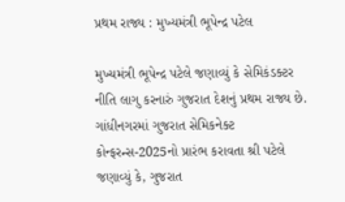પ્રથમ રાજ્ય : મુખ્યમંત્રી ભૂપેન્દ્ર પટેલ

મુખ્યમંત્રી ભૂપેન્દ્ર પટેલે જણાવ્યું કે સેમિકંડક્ટર નીતિ લાગુ કરનારું ગુજરાત દેશનું પ્રથમ રાજ્ય છે. ગાંધીનગરમાં ગુજરાત સેમિકનેક્ટ કોન્ફરન્સ-2025નો પ્રારંભ કરાવતા શ્રી પટેલે જણાવ્યું કે, ગુજરાત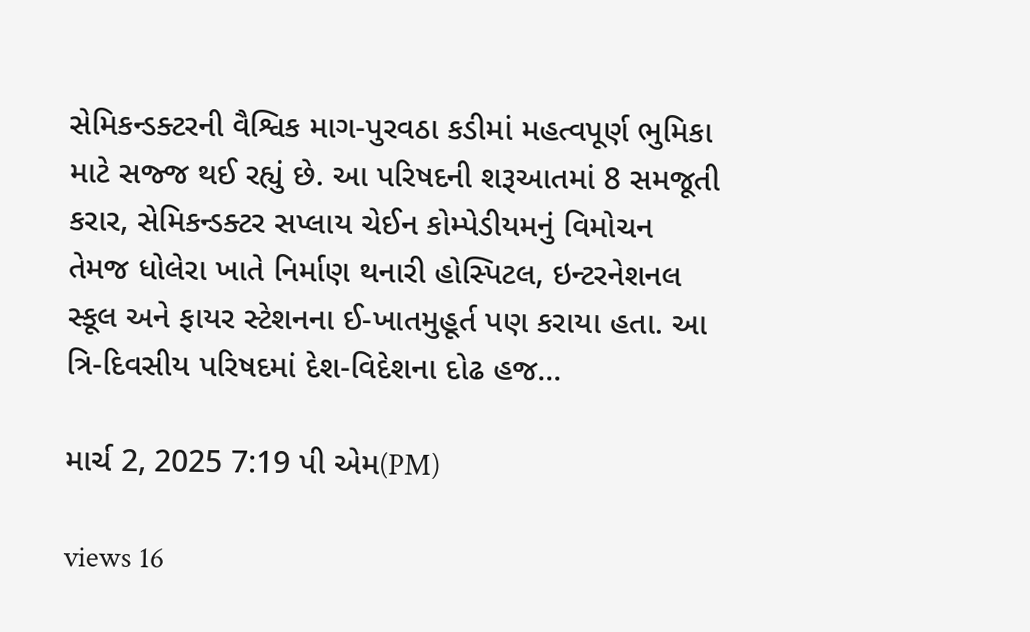સેમિકન્ડક્ટરની વૈશ્વિક માગ-પુરવઠા કડીમાં મહત્વપૂર્ણ ભુમિકા માટે સજ્જ થઈ રહ્યું છે. આ પરિષદની શરૂઆતમાં 8 સમજૂતી કરાર, સેમિકન્ડક્ટર સપ્લાય ચેઈન કોમ્પેડીયમનું વિમોચન તેમજ ધોલેરા ખાતે નિર્માણ થનારી હોસ્પિટલ, ઇન્ટરનેશનલ સ્કૂલ અને ફાયર સ્ટેશનના ઈ-ખાતમુહૂર્ત પણ કરાયા હતા. આ ત્રિ-દિવસીય પરિષદમાં દેશ-વિદેશના દોઢ હજ...

માર્ચ 2, 2025 7:19 પી એમ(PM)

views 16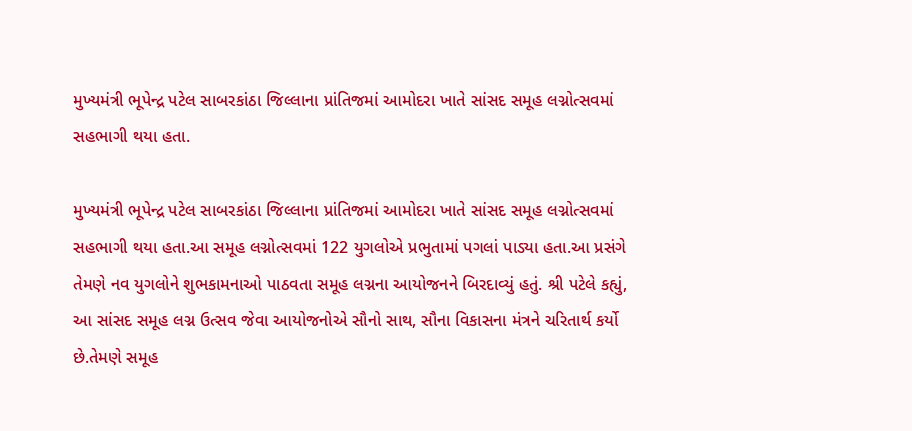મુખ્યમંત્રી ભૂપેન્દ્ર પટેલ સાબરકાંઠા જિલ્લાના પ્રાંતિજમાં આમોદરા ખાતે સાંસદ સમૂહ લગ્નોત્સવમાં સહભાગી થયા હતા.

મુખ્યમંત્રી ભૂપેન્દ્ર પટેલ સાબરકાંઠા જિલ્લાના પ્રાંતિજમાં આમોદરા ખાતે સાંસદ સમૂહ લગ્નોત્સવમાં સહભાગી થયા હતા.આ સમૂહ લગ્નોત્સવમાં 122 યુગલોએ પ્રભુતામાં પગલાં પાડ્યા હતા.આ પ્રસંગે તેમણે નવ યુગલોને શુભકામનાઓ પાઠવતા સમૂહ લગ્નના આયોજનને બિરદાવ્યું હતું. શ્રી પટેલે કહ્યું, આ સાંસદ સમૂહ લગ્ન ઉત્સવ જેવા આયોજનોએ સૌનો સાથ, સૌના વિકાસના મંત્રને ચરિતાર્થ કર્યો છે.તેમણે સમૂહ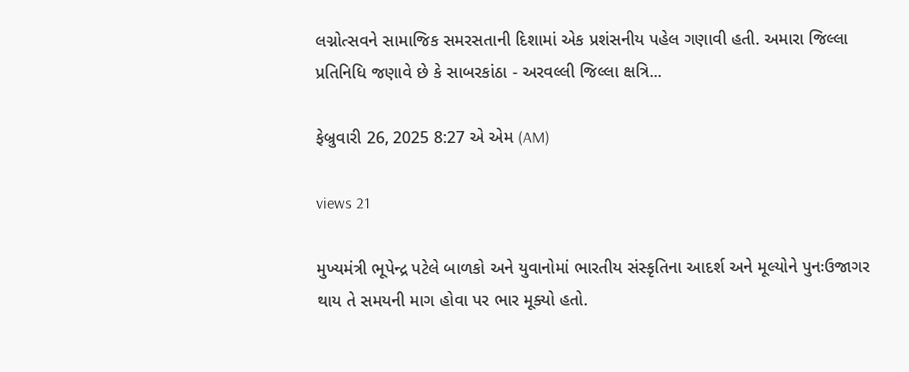લગ્નોત્સવને સામાજિક સમરસતાની દિશામાં એક પ્રશંસનીય પહેલ ગણાવી હતી. અમારા જિલ્લા પ્રતિનિધિ જણાવે છે કે સાબરકાંઠા - અરવલ્લી જિલ્લા ક્ષત્રિ...

ફેબ્રુવારી 26, 2025 8:27 એ એમ (AM)

views 21

મુખ્યમંત્રી ભૂપેન્દ્ર પટેલે બાળકો અને યુવાનોમાં ભારતીય સંસ્કૃતિના આદર્શ અને મૂલ્યોને પુનઃઉજાગર થાય તે સમયની માગ હોવા પર ભાર મૂક્યો હતો.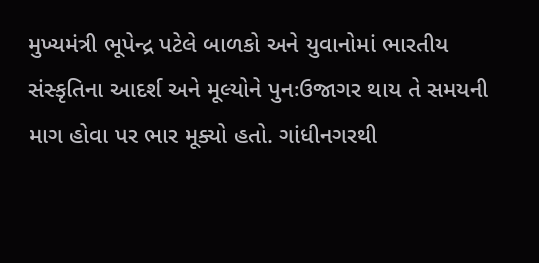મુખ્યમંત્રી ભૂપેન્દ્ર પટેલે બાળકો અને યુવાનોમાં ભારતીય સંસ્કૃતિના આદર્શ અને મૂલ્યોને પુનઃઉજાગર થાય તે સમયની માગ હોવા પર ભાર મૂક્યો હતો. ગાંધીનગરથી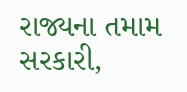રાજ્યના તમામ સરકારી,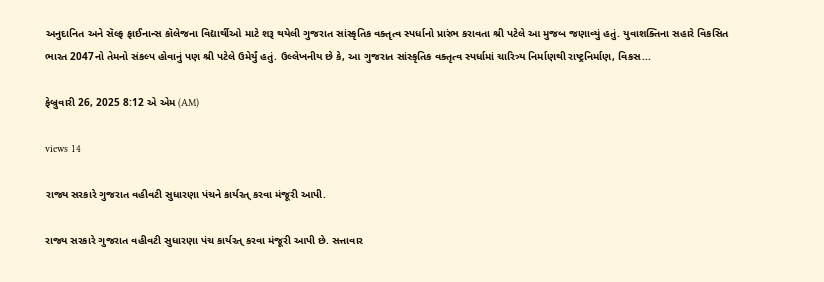અનુદાનિત અને સૅલ્ફ ફાઈનાન્સ કૉલેજના વિદ્યાર્થીઓ માટે શરૂ થયેલી ગુજરાત સાંસ્કૃતિક વક્તૃત્વ સ્પર્ધાનો પ્રારંભ કરાવતા શ્રી પટેલે આ મુજબ જણાવ્યું હતું. યુવાશક્તિના સહારે વિકસિત ભારત 2047નો તેમનો સંકલ્પ હોવાનું પણ શ્રી પટેલે ઉમેર્યું હતું. ઉલ્લેખનીય છે કે, આ ગુજરાત સાંસ્કૃતિક વક્તૃત્વ સ્પર્ધામાં ચારિત્ર્ય નિર્માણથી રાષ્ટ્રનિર્માણ, વિકસ...

ફેબ્રુવારી 26, 2025 8:12 એ એમ (AM)

views 14

રાજ્ય સરકારે ગુજરાત વહીવટી સુધારણા પંચને કાર્યરત્ કરવા મંજૂરી આપી.

રાજ્ય સરકારે ગુજરાત વહીવટી સુધારણા પંચ કાર્યરત્ કરવા મંજૂરી આપી છે. સત્તાવાર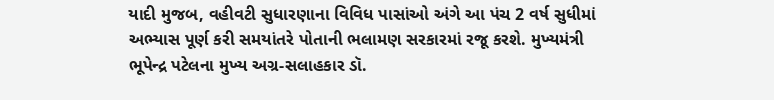યાદી મુજબ, વહીવટી સુધારણાના વિવિધ પાસાંઓ અંગે આ પંચ 2 વર્ષ સુધીમાં અભ્યાસ પૂર્ણ કરી સમયાંતરે પોતાની ભલામણ સરકારમાં રજૂ કરશે. મુખ્યમંત્રી ભૂપેન્દ્ર પટેલના મુખ્ય અગ્ર-સલાહકાર ડૉ.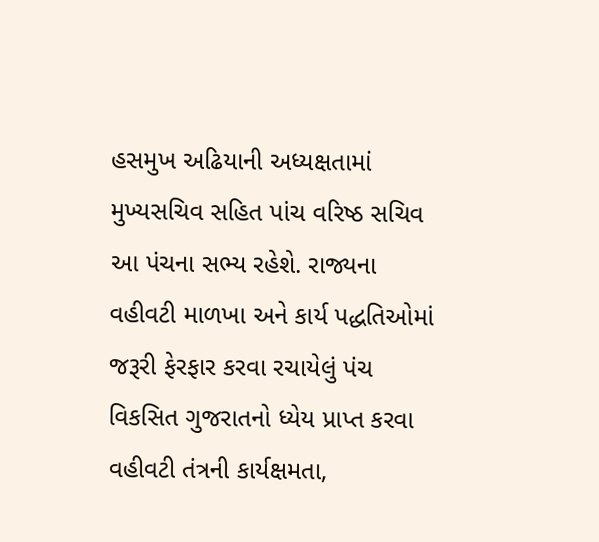હસમુખ અઢિયાની અધ્યક્ષતામાં મુખ્યસચિવ સહિત પાંચ વરિષ્ઠ સચિવ આ પંચના સભ્ય રહેશે. રાજ્યના વહીવટી માળખા અને કાર્ય પદ્ધતિઓમાં જરૂરી ફેરફાર કરવા રચાયેલું પંચ વિકસિત ગુજરાતનો ધ્યેય પ્રાપ્ત કરવા વહીવટી તંત્રની કાર્યક્ષમતા,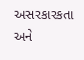અસરકારકતા અને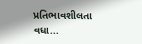પ્રતિભાવશીલતા વધા...